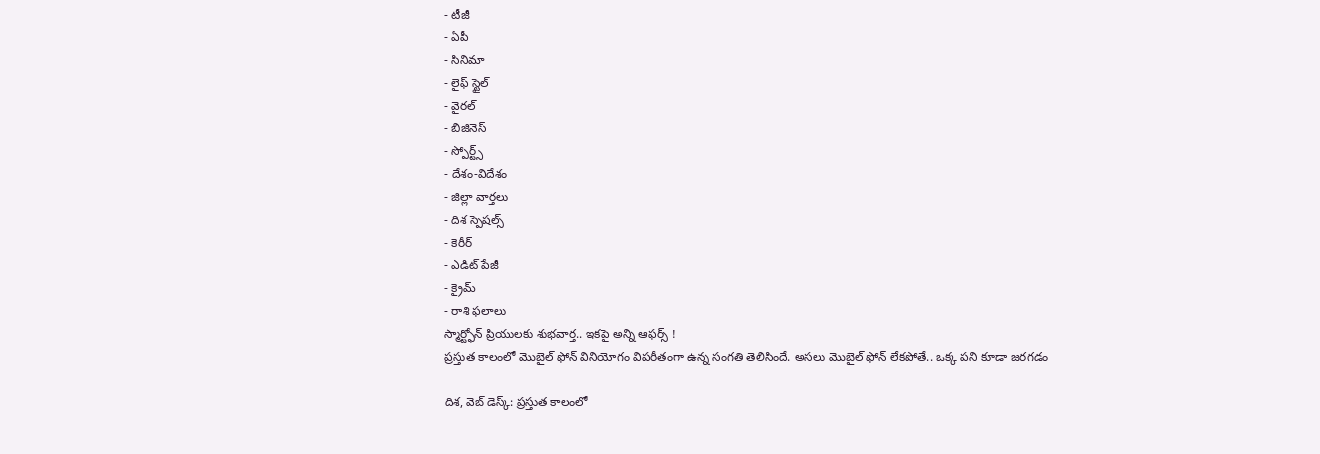- టీజీ
- ఏపీ
- సినిమా
- లైఫ్ స్టైల్
- వైరల్
- బిజినెస్
- స్పోర్ట్స్
- దేశం-విదేశం
- జిల్లా వార్తలు
- దిశ స్పెషల్స్
- కెరీర్
- ఎడిట్ పేజీ
- క్రైమ్
- రాశి ఫలాలు
స్మార్ట్ఫోన్ ప్రియులకు శుభవార్త.. ఇకపై అన్ని ఆఫర్స్ !
ప్రస్తుత కాలంలో మొబైల్ ఫోన్ వినియోగం విపరీతంగా ఉన్న సంగతి తెలిసిందే. అసలు మొబైల్ ఫోన్ లేకపోతే.. ఒక్క పని కూడా జరగడం

దిశ, వెబ్ డెస్క్: ప్రస్తుత కాలంలో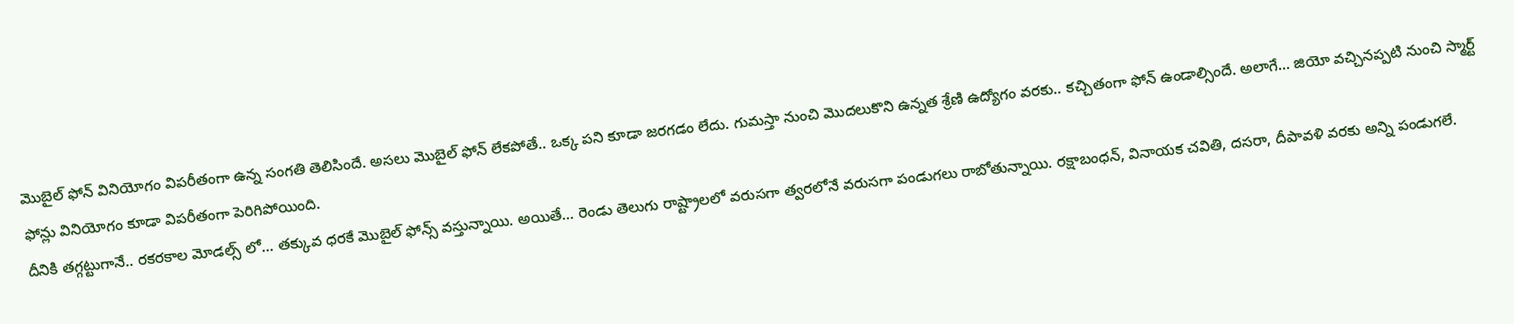మొబైల్ ఫోన్ వినియోగం విపరీతంగా ఉన్న సంగతి తెలిసిందే. అసలు మొబైల్ ఫోన్ లేకపోతే.. ఒక్క పని కూడా జరగడం లేదు. గుమస్తా నుంచి మొదలుకొని ఉన్నత శ్రేణి ఉద్యోగం వరకు.. కచ్చితంగా ఫోన్ ఉండాల్సిందే. అలాగే... జియో వచ్చినప్పటి నుంచి స్మార్ట్ ఫోన్లు వినియోగం కూడా విపరీతంగా పెరిగిపోయింది.
దీనికి తగ్గట్టుగానే.. రకరకాల మోడల్స్ లో... తక్కువ ధరకే మొబైల్ ఫోన్స్ వస్తున్నాయి. అయితే... రెండు తెలుగు రాష్ట్రాలలో వరుసగా త్వరలోనే వరుసగా పండుగలు రాబోతున్నాయి. రక్షాబంధన్, వినాయక చవితి, దసరా, దీపావళి వరకు అన్ని పండుగలే.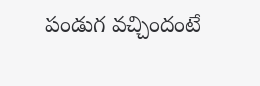పండుగ వచ్చిందంటే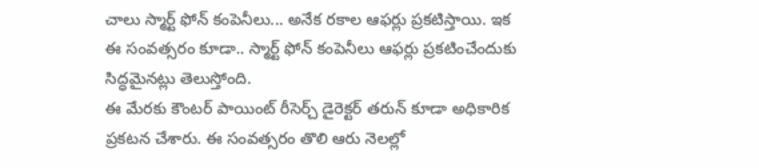చాలు స్మార్ట్ ఫోన్ కంపెనీలు... అనేక రకాల ఆఫర్లు ప్రకటిస్తాయి. ఇక ఈ సంవత్సరం కూడా.. స్మార్ట్ ఫోన్ కంపెనీలు ఆఫర్లు ప్రకటించేందుకు సిద్ధమైనట్లు తెలుస్తోంది.
ఈ మేరకు కౌంటర్ పాయింట్ రీసెర్చ్ డైరెక్టర్ తరున్ కూడా అధికారిక ప్రకటన చేశారు. ఈ సంవత్సరం తొలి ఆరు నెలల్లో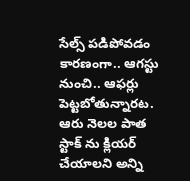సేల్స్ పడిపోవడం కారణంగా.. ఆగస్టు నుంచి.. ఆఫర్లు పెట్టబోతున్నారట. ఆరు నెలల పాత స్టాక్ ను క్లియర్ చేయాలని అన్ని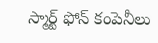స్మార్ట్ ఫోన్ కంపెనీలు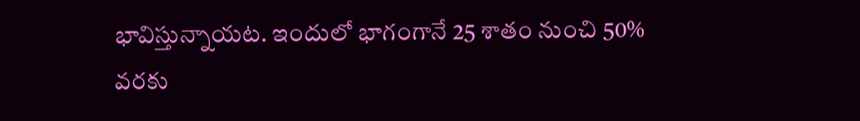భావిస్తున్నాయట. ఇందులో భాగంగానే 25 శాతం నుంచి 50% వరకు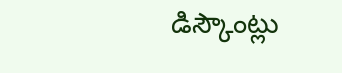డిస్కౌంట్లు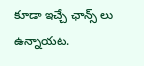కూడా ఇచ్చే ఛాన్స్ లు ఉన్నాయట.